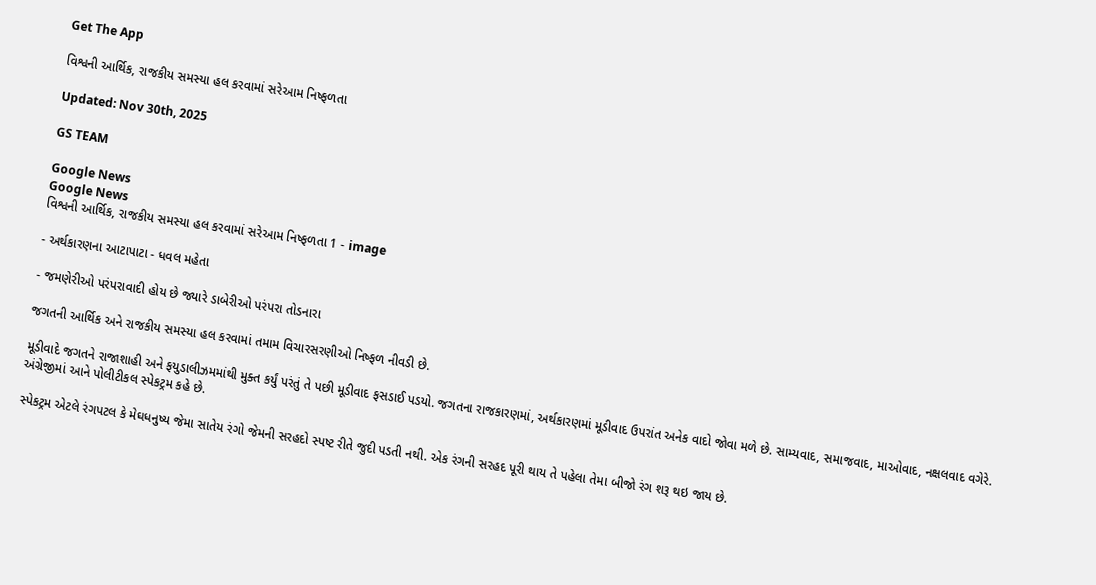Get The App

વિશ્વની આર્થિક, રાજકીય સમસ્યા હલ કરવામાં સરેઆમ નિષ્ફળતા

Updated: Nov 30th, 2025

GS TEAM

Google News
Google News
વિશ્વની આર્થિક, રાજકીય સમસ્યા હલ કરવામાં સરેઆમ નિષ્ફળતા 1 - image

- અર્થકારણના આટાપાટા - ધવલ મહેતા

- જમણેરીઓ પરંપરાવાદી હોય છે જ્યારે ડાબેરીઓ પરંપરા તોડનારા

જગતની આર્થિક અને રાજકીય સમસ્યા હલ કરવામાં તમામ વિચારસરણીઓ નિષ્ફળ નીવડી છે.

મૂડીવાદે જગતને રાજાશાહી અને ફયુડાલીઝમમાંથી મુક્ત કર્યું પરંતું તે પછી મૂડીવાદ ફસડાઈ પડયો. જગતના રાજકારણમાં, અર્થકારણમાં મૂડીવાદ ઉપરાંત અનેક વાદો જોવા મળે છે. સામ્યવાદ, સમાજવાદ, માઓવાદ, નક્ષલવાદ વગેરે. અંગ્રેજીમાં આને પોલીટીકલ સ્પેકટ્રમ કહે છે.

સ્પેકટ્રમ એટલે રંગપટલ કે મેઘધનુષ્ય જેમા સાતેય રંગો જેમની સરહદો સ્પષ્ટ રીતે જુદી પડતી નથી. એક રંગની સરહદ પૂરી થાય તે પહેલા તેમા બીજો રંગ શરૂ થઇ જાય છે.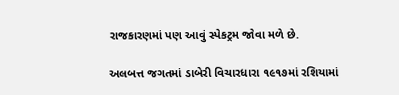રાજકારણમાં પણ આવું સ્પેકટ્રમ જોવા મળે છે.

અલબત્ત જગતમાં ડાબેરી વિચારધારા ૧૯૧૭માં રશિયામાં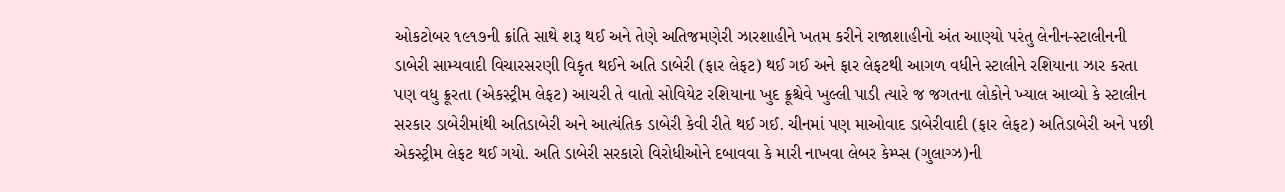ઓકટોબર ૧૯૧૭ની ક્રાંતિ સાથે શરૂ થઈ અને તેણે અતિજમણેરી ઝારશાહીને ખતમ કરીને રાજાશાહીનો અંત આણ્યો પરંતુ લેનીન-સ્ટાલીનની ડાબેરી સામ્યવાદી વિચારસરણી વિકૃત થઈને અતિ ડાબેરી (ફાર લેફટ) થઈ ગઈ અને ફાર લેફટથી આગળ વધીને સ્ટાલીને રશિયાના ઝાર કરતા પણ વધુ ક્રૂરતા (એકસ્ટ્રીમ લેફટ) આચરી તે વાતો સોવિયેટ રશિયાના ખુદ ક્રૂશ્ચેવે ખુલ્લી પાડી ત્યારે જ જગતના લોકોને ખ્યાલ આવ્યો કે સ્ટાલીન સરકાર ડાબેરીમાંથી અતિડાબેરી અને આત્યંતિક ડાબેરી કેવી રીતે થઈ ગઈ. ચીનમાં પણ માઓવાદ ડાબેરીવાદી (ફાર લેફટ) અતિડાબેરી અને પછી એકસ્ટ્રીમ લેફટ થઈ ગયો. અતિ ડાબેરી સરકારો વિરોધીઓને દબાવવા કે મારી નાખવા લેબર કેમ્પ્સ (ગુલાગ્ઝ)ની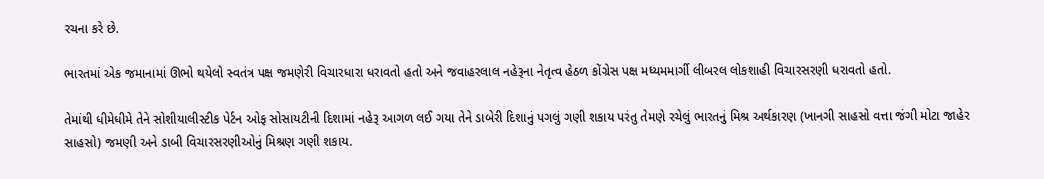રચના કરે છે.

ભારતમાં એક જમાનામાં ઊભો થયેલો સ્વતંત્ર પક્ષ જમણેરી વિચારધારા ધરાવતો હતો અને જવાહરલાલ નહેરૂના નેતૃત્વ હેઠળ કોંગ્રેસ પક્ષ મધ્યમમાર્ગી લીબરલ લોકશાહી વિચારસરણી ધરાવતો હતો.

તેમાંથી ધીમેધીમે તેને સોશીયાલીસ્ટીક પેર્ટન ઓફ સોસાયટીની દિશામાં નહેરૂ આગળ લઈ ગયા તેને ડાબેરી દિશાનું પગલું ગણી શકાય પરંતુ તેમણે રચેલું ભારતનું મિશ્ર અર્થકારણ (ખાનગી સાહસો વત્તા જંગી મોટા જાહેર સાહસો) જમણી અને ડાબી વિચારસરણીઓનું મિશ્રણ ગણી શકાય.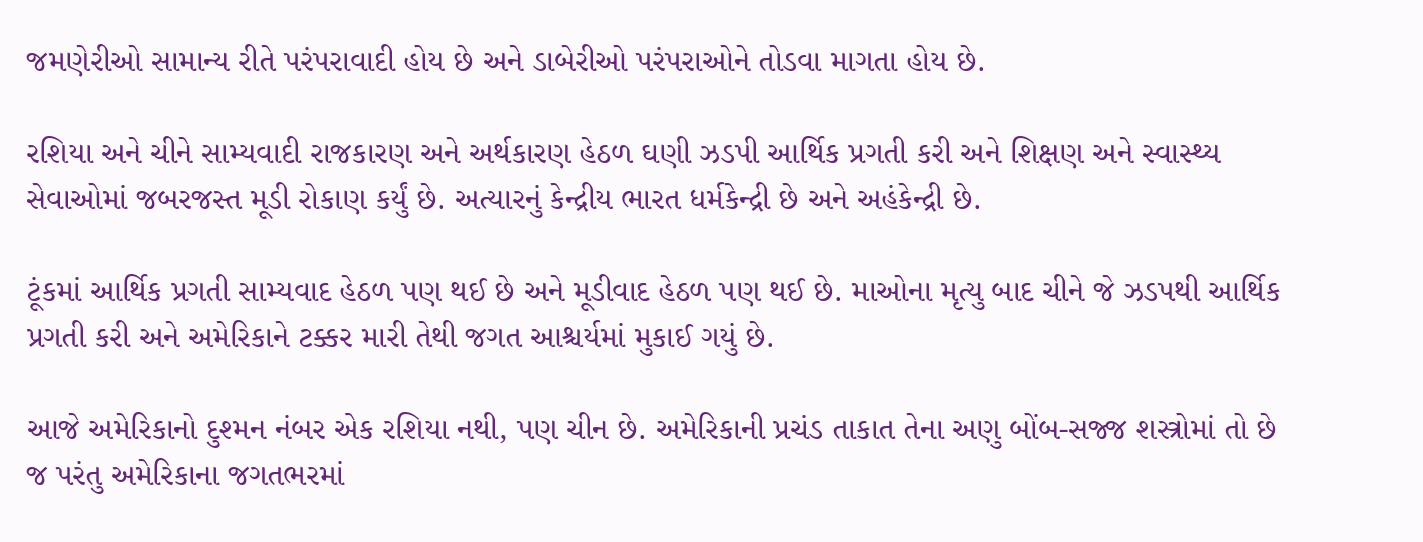જમણેરીઓ સામાન્ય રીતે પરંપરાવાદી હોય છે અને ડાબેરીઓ પરંપરાઓને તોડવા માગતા હોય છે.

રશિયા અને ચીને સામ્યવાદી રાજકારણ અને અર્થકારણ હેઠળ ઘણી ઝડપી આર્થિક પ્રગતી કરી અને શિક્ષણ અને સ્વાસ્થ્ય સેવાઓમાં જબરજસ્ત મૂડી રોકાણ કર્યું છે. અત્યારનું કેન્દ્રીય ભારત ધર્મકેન્દ્રી છે અને અહંકેન્દ્રી છે.

ટૂંકમાં આર્થિક પ્રગતી સામ્યવાદ હેઠળ પણ થઈ છે અને મૂડીવાદ હેઠળ પણ થઈ છે. માઓના મૃત્યુ બાદ ચીને જે ઝડપથી આર્થિક પ્રગતી કરી અને અમેરિકાને ટક્કર મારી તેથી જગત આશ્ચર્યમાં મુકાઈ ગયું છે.

આજે અમેરિકાનો દુશ્મન નંબર એક રશિયા નથી, પણ ચીન છે. અમેરિકાની પ્રચંડ તાકાત તેના અણુ બોંબ-સજ્જ શસ્ત્રોમાં તો છે જ પરંતુ અમેરિકાના જગતભરમાં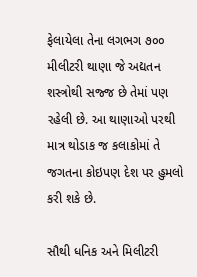ફેલાયેલા તેના લગભગ ૭૦૦ મીલીટરી થાણા જે અદ્યતન શસ્ત્રોથી સજ્જ છે તેમાં પણ રહેલી છે. આ થાણાઓ પરથી માત્ર થોડાક જ કલાકોમાં તે જગતના કોઇપણ દેશ પર હુમલો કરી શકે છે.

સૌથી ધનિક અને મિલીટરી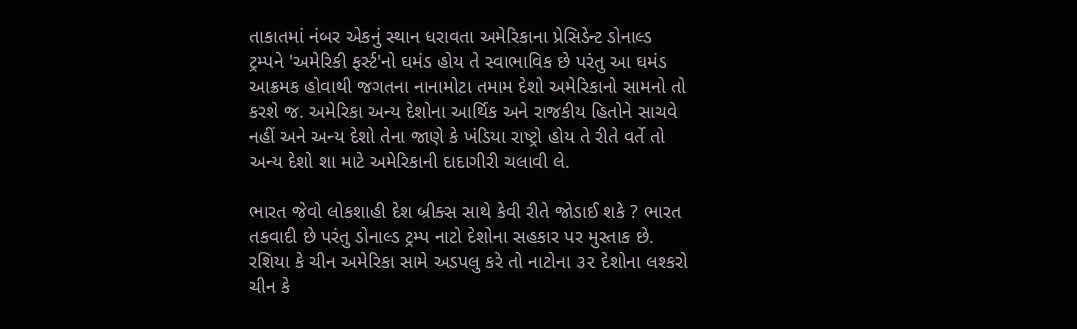તાકાતમાં નંબર એકનું સ્થાન ધરાવતા અમેરિકાના પ્રેસિડેન્ટ ડોનાલ્ડ ટ્રમ્પને 'અમેરિકી ફર્સ્ટ'નો ઘમંડ હોય તે સ્વાભાવિક છે પરંતુ આ ઘમંડ આક્રમક હોવાથી જગતના નાનામોટા તમામ દેશો અમેરિકાનો સામનો તો કરશે જ. અમેરિકા અન્ય દેશોના આર્થિક અને રાજકીય હિતોને સાચવે નહીં અને અન્ય દેશો તેના જાણે કે ખંડિયા રાષ્ટ્રો હોય તે રીતે વર્તે તો અન્ય દેશો શા માટે અમેરિકાની દાદાગીરી ચલાવી લે.

ભારત જેવો લોકશાહી દેશ બ્રીક્સ સાથે કેવી રીતે જોડાઈ શકે ? ભારત તકવાદી છે પરંતુ ડોનાલ્ડ ટ્રમ્પ નાટો દેશોના સહકાર પર મુસ્તાક છે. રશિયા કે ચીન અમેરિકા સામે અડપલુ કરે તો નાટોના ૩૨ દેશોના લશ્કરો ચીન કે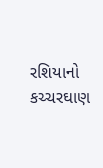રશિયાનો કચ્ચરઘાણ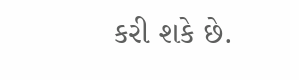કરી શકે છે.